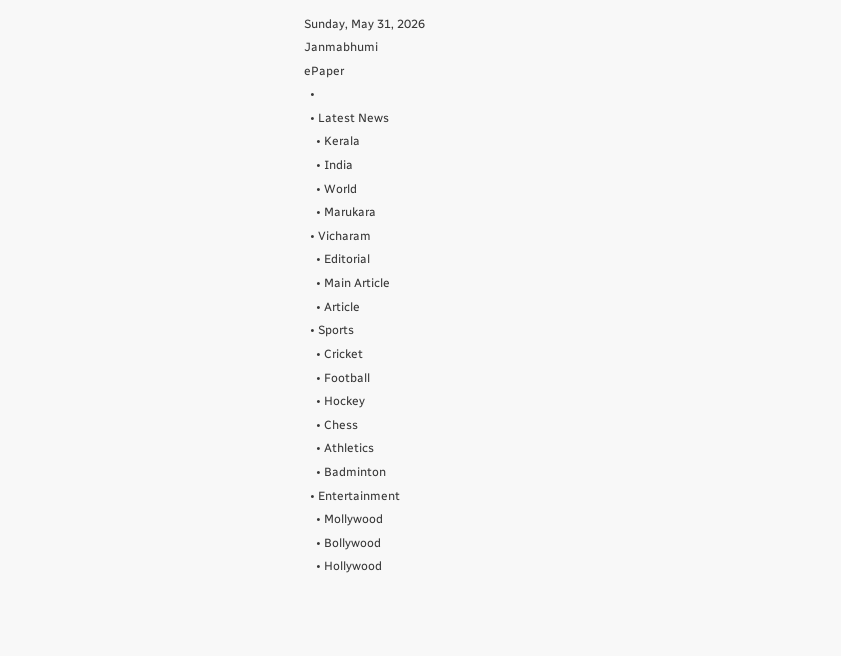Sunday, May 31, 2026
Janmabhumi
ePaper
  •
  • Latest News
    • Kerala
    • India
    • World
    • Marukara
  • Vicharam
    • Editorial
    • Main Article
    • Article
  • Sports
    • Cricket
    • Football
    • Hockey
    • Chess
    • Athletics
    • Badminton
  • Entertainment
    • Mollywood
    • Bollywood
    • Hollywood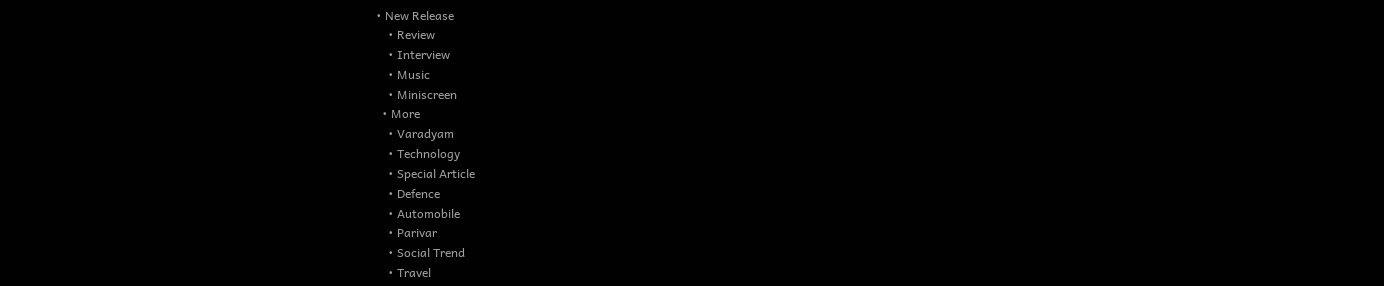• New Release
    • Review
    • Interview
    • Music
    • Miniscreen
  • More
    • Varadyam
    • Technology
    • Special Article
    • Defence
    • Automobile
    • Parivar
    • Social Trend
    • Travel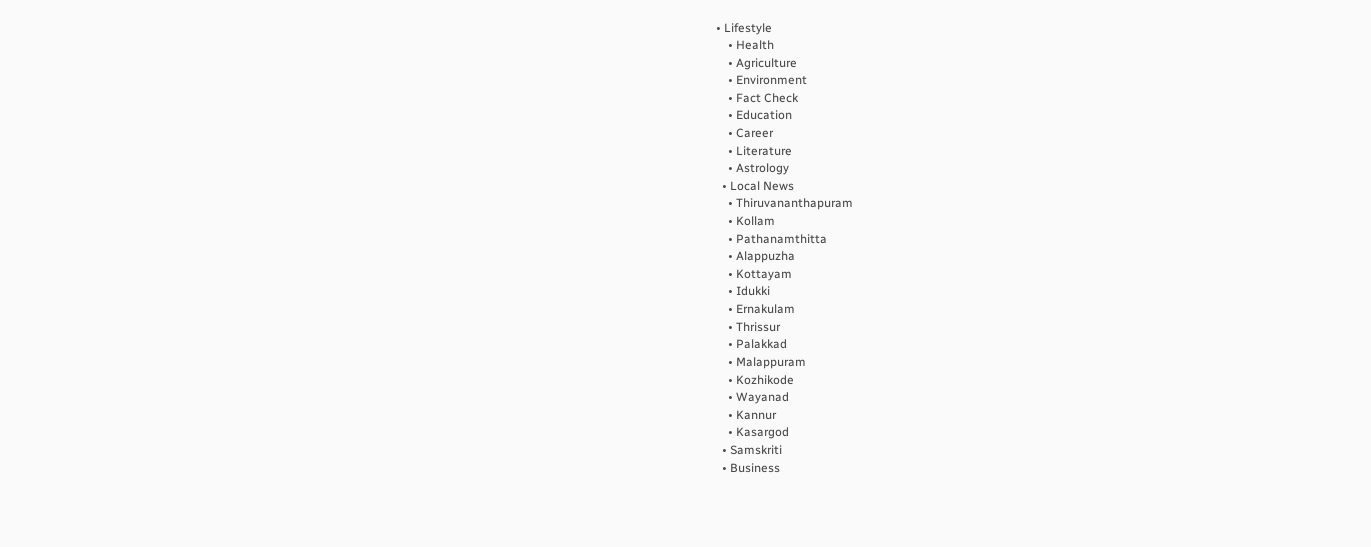• Lifestyle
    • Health
    • Agriculture
    • Environment
    • Fact Check
    • Education
    • Career
    • Literature
    • Astrology
  • Local News
    • Thiruvananthapuram
    • Kollam
    • Pathanamthitta
    • Alappuzha
    • Kottayam
    • Idukki
    • Ernakulam
    • Thrissur
    • Palakkad
    • Malappuram
    • Kozhikode
    • Wayanad
    • Kannur
    • Kasargod
  • Samskriti
  • Business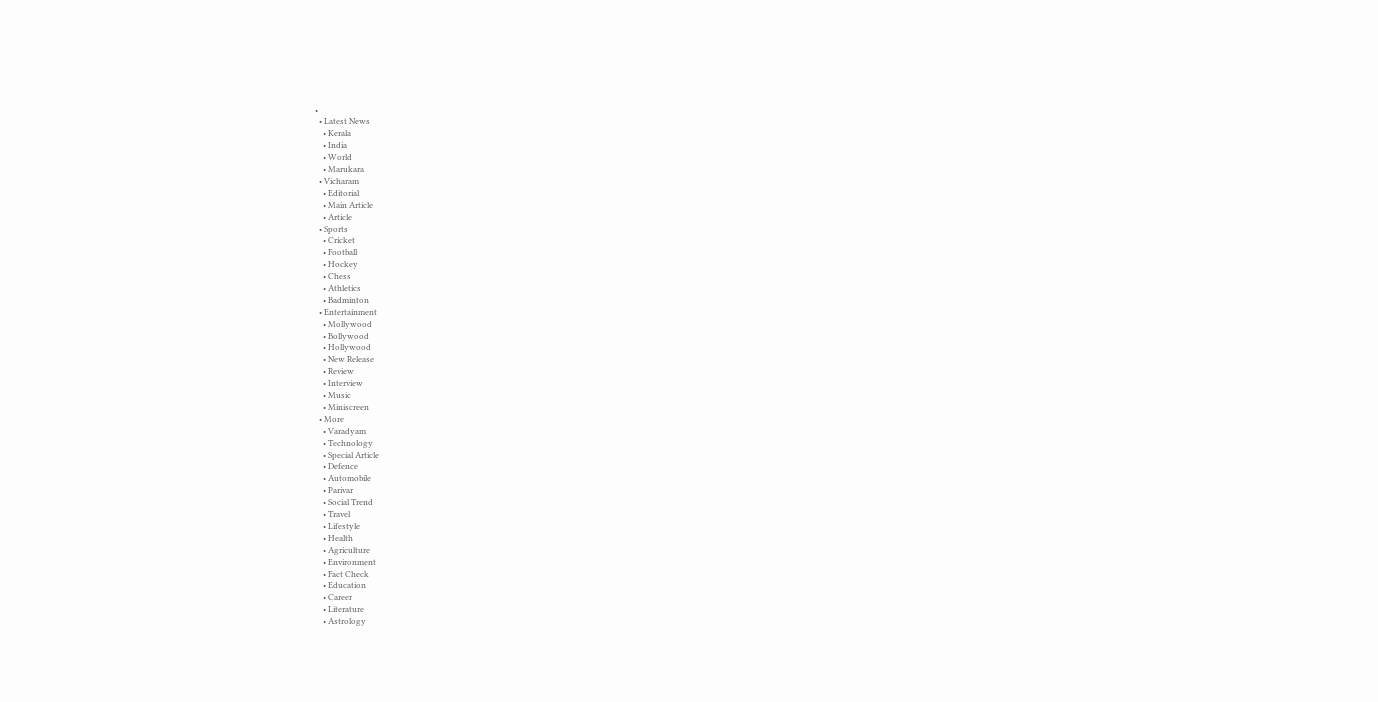•
  • Latest News
    • Kerala
    • India
    • World
    • Marukara
  • Vicharam
    • Editorial
    • Main Article
    • Article
  • Sports
    • Cricket
    • Football
    • Hockey
    • Chess
    • Athletics
    • Badminton
  • Entertainment
    • Mollywood
    • Bollywood
    • Hollywood
    • New Release
    • Review
    • Interview
    • Music
    • Miniscreen
  • More
    • Varadyam
    • Technology
    • Special Article
    • Defence
    • Automobile
    • Parivar
    • Social Trend
    • Travel
    • Lifestyle
    • Health
    • Agriculture
    • Environment
    • Fact Check
    • Education
    • Career
    • Literature
    • Astrology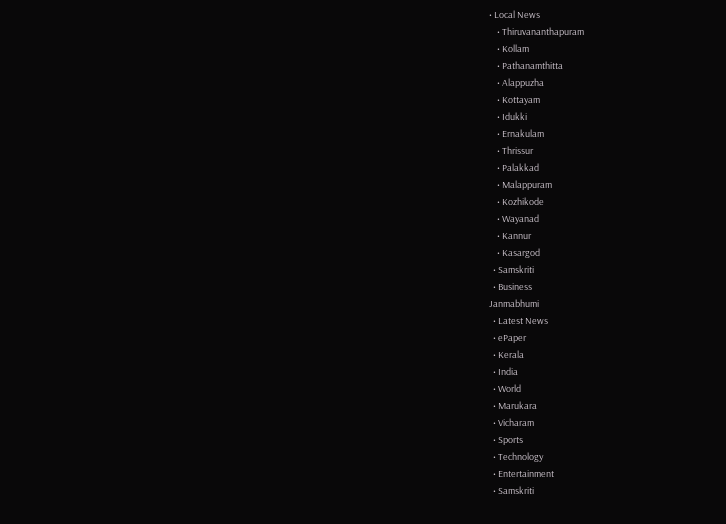• Local News
    • Thiruvananthapuram
    • Kollam
    • Pathanamthitta
    • Alappuzha
    • Kottayam
    • Idukki
    • Ernakulam
    • Thrissur
    • Palakkad
    • Malappuram
    • Kozhikode
    • Wayanad
    • Kannur
    • Kasargod
  • Samskriti
  • Business
Janmabhumi
  • Latest News
  • ePaper
  • Kerala
  • India
  • World
  • Marukara
  • Vicharam
  • Sports
  • Technology
  • Entertainment
  • Samskriti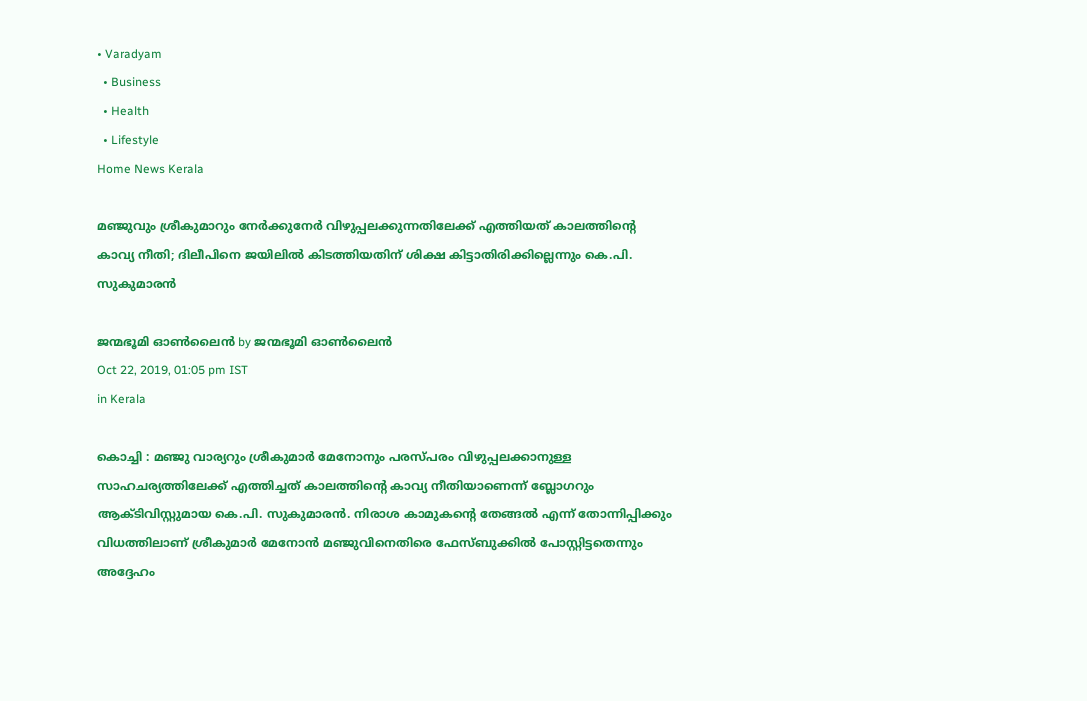• Varadyam
  • Business
  • Health
  • Lifestyle
Home News Kerala

മഞ്ജുവും ശ്രീകുമാറും നേര്‍ക്കുനേര്‍ വിഴുപ്പലക്കുന്നതിലേക്ക് എത്തിയത് കാലത്തിന്റെ കാവ്യ നീതി; ദിലീപിനെ ജയിലില്‍ കിടത്തിയതിന് ശിക്ഷ കിട്ടാതിരിക്കില്ലെന്നും കെ.പി. സുകുമാരന്‍

ജന്മഭൂമി ഓണ്‍ലൈന്‍ by ജന്മഭൂമി ഓണ്‍ലൈന്‍
Oct 22, 2019, 01:05 pm IST
in Kerala

കൊച്ചി : മഞ്ജു വാര്യറും ശ്രീകുമാര്‍ മേനോനും പരസ്പരം വിഴുപ്പലക്കാനുള്ള സാഹചര്യത്തിലേക്ക് എത്തിച്ചത് കാലത്തിന്റെ കാവ്യ നീതിയാണെന്ന് ബ്ലോഗറും ആക്ടിവിസ്റ്റുമായ കെ.പി. സുകുമാരന്‍. നിരാശ കാമുകന്റെ തേങ്ങല്‍ എന്ന് തോന്നിപ്പിക്കും വിധത്തിലാണ് ശ്രീകുമാര്‍ മേനോന്‍ മഞ്ജുവിനെതിരെ ഫേസ്ബുക്കില്‍ പോസ്റ്റിട്ടതെന്നും അദ്ദേഹം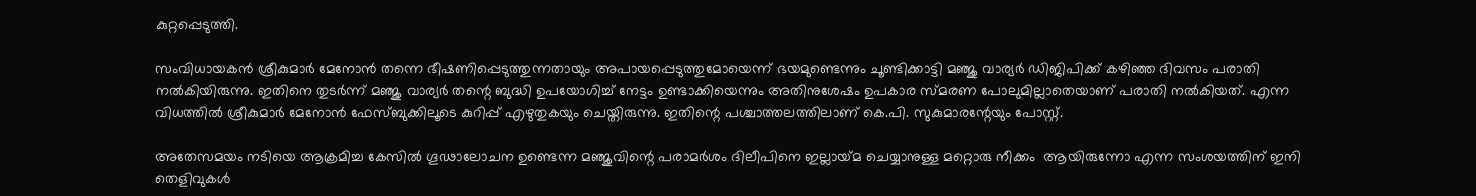കുറ്റപ്പെടുത്തി.

സംവിധായകന്‍ ശ്രീകുമാര്‍ മേനോന്‍ തന്നെ ഭീഷണിപ്പെടുത്തുന്നതായും അപായപ്പെടുത്തുമോയെന്ന് ഭയമുണ്ടെന്നും ചൂണ്ടിക്കാട്ടി മഞ്ജു വാര്യര്‍ ഡിജിപിക്ക് കഴിഞ്ഞ ദിവസം പരാതി നല്‍കിയിരുന്നു. ഇതിനെ തുടര്‍ന്ന് മഞ്ജു വാര്യര്‍ തന്റെ ബുദ്ധി ഉപയോഗിച്ച് നേട്ടം ഉണ്ടാക്കിയെന്നും അതിനുശേഷം ഉപകാര സ്മരണ പോലുമില്ലാതെയാണ് പരാതി നല്‍കിയത്. എന്ന വിധത്തില്‍ ശ്രീകുമാര്‍ മേനോന്‍ ഫേസ്ബുക്കിലൂടെ കുറിപ്പ് എഴുതുകയും ചെയ്തിരുന്നു. ഇതിന്റെ പശ്ചാത്തലത്തിലാണ് കെ.പി. സുകുമാരന്റേയും പോസ്റ്റ്.

അതേസമയം നടിയെ ആക്രമിച്ച കേസില്‍ ഗൂഢാലോചന ഉണ്ടെന്ന മഞ്ജുവിന്റെ പരാമര്‍ശം ദിലീപിനെ ഇല്ലായ്‌മ ചെയ്യാനുള്ള മറ്റൊരു നീക്കം  ആയിരുന്നോ എന്ന സംശയത്തിന് ഇനി തെളിവുകള്‍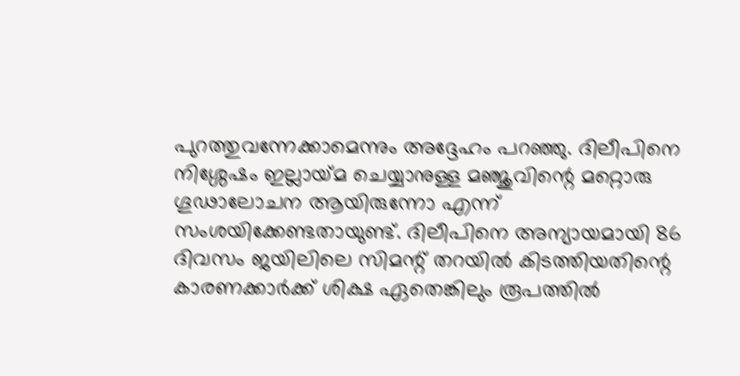പുറത്തുവന്നേക്കാമെന്നും അദ്ദേഹം പറഞ്ഞു. ദിലീപിനെ നിശ്ശേഷം ഇല്ലായ്‌മ ചെയ്യാനുള്ള മഞ്ജുവിന്റെ മറ്റൊരു ഗൂഢാലോചന ആയിരുന്നോ എന്ന് സംശയിക്കേണ്ടതായുണ്ട്. ദിലീപിനെ അന്യായമായി 86 ദിവസം ജയിലിലെ സിമന്റ് തറയില്‍ കിടത്തിയതിന്റെ കാരണക്കാര്‍ക്ക് ശിക്ഷ ഏതെങ്കിലും രൂപത്തില്‍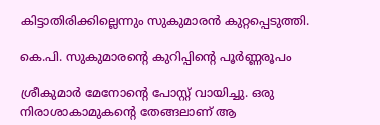കിട്ടാതിരിക്കില്ലെന്നും സുകുമാരന്‍ കുറ്റപ്പെടുത്തി.

കെ.പി. സുകുമാരന്റെ കുറിപ്പിന്റെ പൂര്‍ണ്ണരൂപം

ശ്രീകുമാര്‍ മേനോന്റെ പോസ്റ്റ് വായിച്ചു. ഒരു നിരാശാകാമുകന്റെ തേങ്ങലാണ് ആ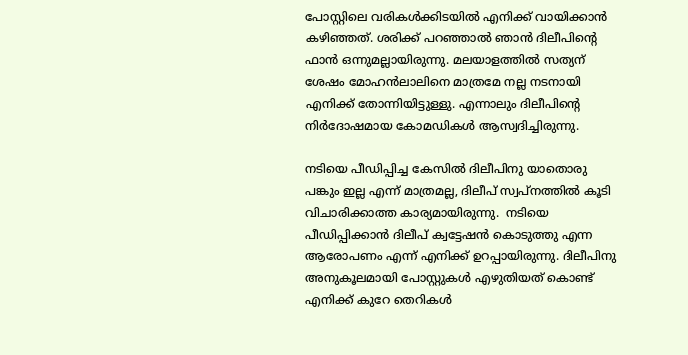പോസ്റ്റിലെ വരികള്‍ക്കിടയില്‍ എനിക്ക് വായിക്കാന്‍ കഴിഞ്ഞത്. ശരിക്ക് പറഞ്ഞാല്‍ ഞാന്‍ ദിലീപിന്റെ ഫാന്‍ ഒന്നുമല്ലായിരുന്നു. മലയാളത്തില്‍ സത്യന് ശേഷം മോഹന്‍ലാലിനെ മാത്രമേ നല്ല നടനായി എനിക്ക് തോന്നിയിട്ടുള്ളു. എന്നാലും ദിലീപിന്റെ നിര്‍ദോഷമായ കോമഡികള്‍ ആസ്വദിച്ചിരുന്നു.

നടിയെ പീഡിപ്പിച്ച കേസില്‍ ദിലീപിനു യാതൊരു പങ്കും ഇല്ല എന്ന് മാത്രമല്ല, ദിലീപ് സ്വപ്നത്തില്‍ കൂടി വിചാരിക്കാത്ത കാര്യമായിരുന്നു.  നടിയെ പീഡിപ്പിക്കാന്‍ ദിലീപ് ക്വട്ടേഷന്‍ കൊടുത്തു എന്ന ആരോപണം എന്ന് എനിക്ക് ഉറപ്പായിരുന്നു. ദിലീപിനു അനുകൂലമായി പോസ്റ്റുകള്‍ എഴുതിയത് കൊണ്ട് എനിക്ക് കുറേ തെറികള്‍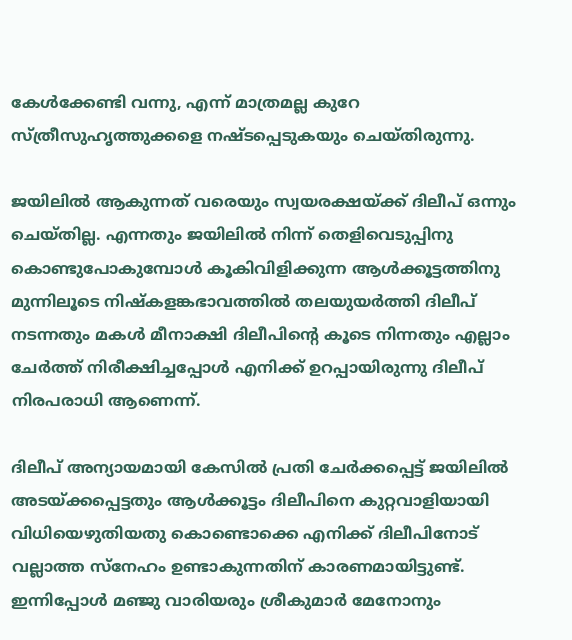കേള്‍ക്കേണ്ടി വന്നു, എന്ന് മാത്രമല്ല കുറേ സ്ത്രീസുഹൃത്തുക്കളെ നഷ്ടപ്പെടുകയും ചെയ്തിരുന്നു.

ജയിലില്‍ ആകുന്നത് വരെയും സ്വയരക്ഷയ്‌ക്ക് ദിലീപ് ഒന്നും ചെയ്തില്ല. എന്നതും ജയിലില്‍ നിന്ന് തെളിവെടുപ്പിനു കൊണ്ടുപോകുമ്പോള്‍ കൂകിവിളിക്കുന്ന ആള്‍ക്കൂട്ടത്തിനു മുന്നിലൂടെ നിഷ്‌കളങ്കഭാവത്തില്‍ തലയുയര്‍ത്തി ദിലീപ് നടന്നതും മകള്‍ മീനാക്ഷി ദിലീപിന്റെ കൂടെ നിന്നതും എല്ലാം ചേര്‍ത്ത് നിരീക്ഷിച്ചപ്പോള്‍ എനിക്ക് ഉറപ്പായിരുന്നു ദിലീപ് നിരപരാധി ആണെന്ന്.

ദിലീപ് അന്യായമായി കേസില്‍ പ്രതി ചേര്‍ക്കപ്പെട്ട് ജയിലില്‍ അടയ്‌ക്കപ്പെട്ടതും ആള്‍ക്കൂട്ടം ദിലീപിനെ കുറ്റവാളിയായി വിധിയെഴുതിയതു കൊണ്ടൊക്കെ എനിക്ക് ദിലീപിനോട് വല്ലാത്ത സ്‌നേഹം ഉണ്ടാകുന്നതിന് കാരണമായിട്ടുണ്ട്. ഇന്നിപ്പോള്‍ മഞ്ജു വാരിയരും ശ്രീകുമാര്‍ മേനോനും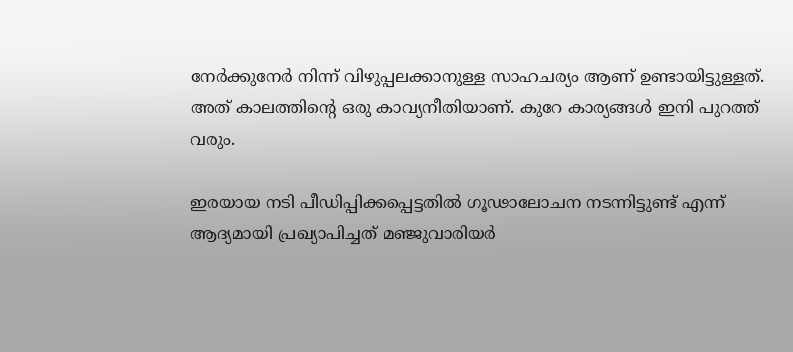നേര്‍ക്കുനേര്‍ നിന്ന് വിഴുപ്പലക്കാനുള്ള സാഹചര്യം ആണ് ഉണ്ടായിട്ടുള്ളത്. അത് കാലത്തിന്റെ ഒരു കാവ്യനീതിയാണ്. കുറേ കാര്യങ്ങള്‍ ഇനി പുറത്ത് വരും.

ഇരയായ നടി പീഡിപ്പിക്കപ്പെട്ടതില്‍ ഗൂഢാലോചന നടന്നിട്ടുണ്ട് എന്ന് ആദ്യമായി പ്രഖ്യാപിച്ചത് മഞ്ജുവാരിയര്‍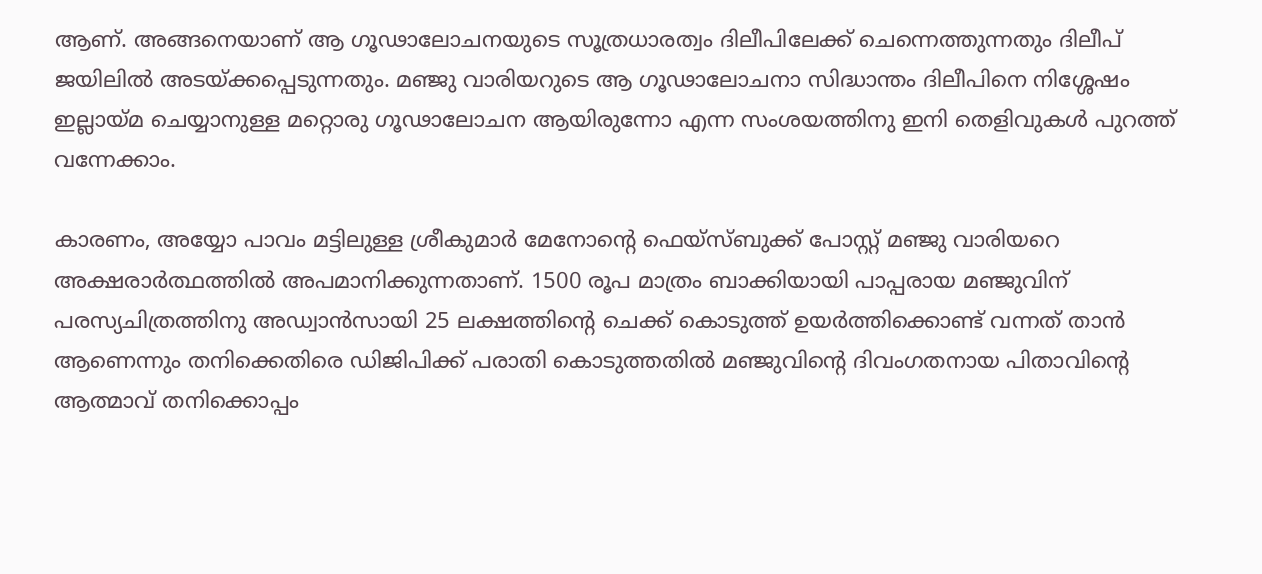ആണ്. അങ്ങനെയാണ് ആ ഗൂഢാലോചനയുടെ സൂത്രധാരത്വം ദിലീപിലേക്ക് ചെന്നെത്തുന്നതും ദിലീപ് ജയിലില്‍ അടയ്‌ക്കപ്പെടുന്നതും. മഞ്ജു വാരിയറുടെ ആ ഗൂഢാലോചനാ സിദ്ധാന്തം ദിലീപിനെ നിശ്ശേഷം ഇല്ലായ്‌മ ചെയ്യാനുള്ള മറ്റൊരു ഗൂഢാലോചന ആയിരുന്നോ എന്ന സംശയത്തിനു ഇനി തെളിവുകള്‍ പുറത്ത് വന്നേക്കാം.

കാരണം, അയ്യോ പാവം മട്ടിലുള്ള ശ്രീകുമാര്‍ മേനോന്റെ ഫെയ്‌സ്ബുക്ക് പോസ്റ്റ് മഞ്ജു വാരിയറെ അക്ഷരാര്‍ത്ഥത്തില്‍ അപമാനിക്കുന്നതാണ്. 1500 രൂപ മാത്രം ബാക്കിയായി പാപ്പരായ മഞ്ജുവിന് പരസ്യചിത്രത്തിനു അഡ്വാന്‍സായി 25 ലക്ഷത്തിന്റെ ചെക്ക് കൊടുത്ത് ഉയര്‍ത്തിക്കൊണ്ട് വന്നത് താന്‍ ആണെന്നും തനിക്കെതിരെ ഡിജിപിക്ക് പരാതി കൊടുത്തതില്‍ മഞ്ജുവിന്റെ ദിവംഗതനായ പിതാവിന്റെ ആത്മാവ് തനിക്കൊപ്പം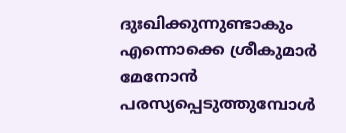ദുഃഖിക്കുന്നുണ്ടാകും എന്നൊക്കെ ശ്രീകുമാര്‍ മേനോന്‍ പരസ്യപ്പെടുത്തുമ്പോള്‍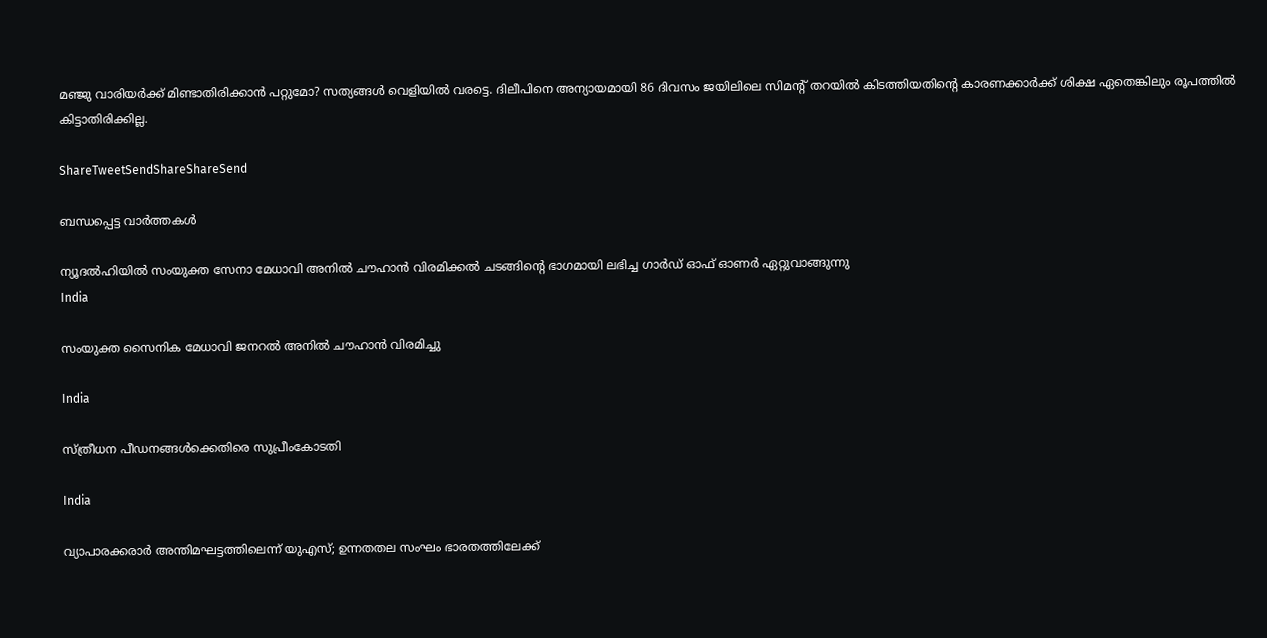മഞ്ജു വാരിയര്‍ക്ക് മിണ്ടാതിരിക്കാന്‍ പറ്റുമോ? സത്യങ്ങള്‍ വെളിയില്‍ വരട്ടെ. ദിലീപിനെ അന്യായമായി 86 ദിവസം ജയിലിലെ സിമന്റ് തറയില്‍ കിടത്തിയതിന്റെ കാരണക്കാര്‍ക്ക് ശിക്ഷ ഏതെങ്കിലും രൂപത്തില്‍ കിട്ടാതിരിക്കില്ല.

ShareTweetSendShareShareSend

ബന്ധപ്പെട്ട വാര്‍ത്തകള്‍

ന്യൂദല്‍ഹിയില്‍ സംയുക്ത സേനാ മേധാവി അനില്‍ ചൗഹാന്‍ വിരമിക്കല്‍ ചടങ്ങിന്റെ ഭാഗമായി ലഭിച്ച ഗാര്‍ഡ് ഓഫ് ഓണര്‍ ഏറ്റുവാങ്ങുന്നു
India

സംയുക്ത സൈനിക മേധാവി ജനറല്‍ അനില്‍ ചൗഹാന്‍ വിരമിച്ചു

India

സ്ത്രീധന പീഡനങ്ങള്‍ക്കെതിരെ സുപ്രീംകോടതി

India

വ്യാപാരക്കരാര്‍ അന്തിമഘട്ടത്തിലെന്ന് യുഎസ്; ഉന്നതതല സംഘം ഭാരതത്തിലേക്ക്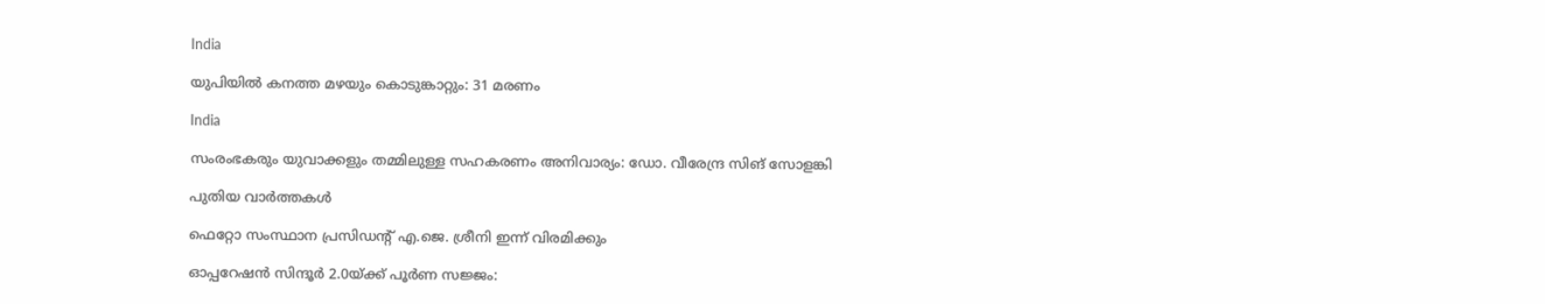India

യുപിയില്‍ കനത്ത മഴയും കൊടുങ്കാറ്റും: 31 മരണം

India

സംരംഭകരും യുവാക്കളും തമ്മിലുള്ള സഹകരണം അനിവാര്യം: ഡോ. വീരേന്ദ്ര സിങ് സോളങ്കി

പുതിയ വാര്‍ത്തകള്‍

ഫെറ്റോ സംസ്ഥാന പ്രസിഡന്റ് എ.ജെ. ശ്രീനി ഇന്ന് വിരമിക്കും

ഓപ്പറേഷന്‍ സിന്ദൂര്‍ 2.0യ്‌ക്ക് പൂര്‍ണ സജ്ജം: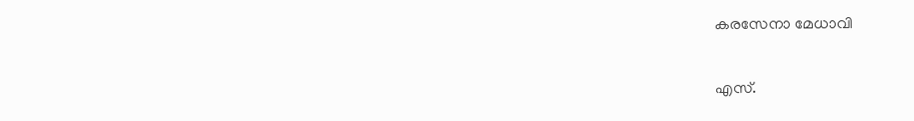കരസേനാ മേധാവി

എസ്.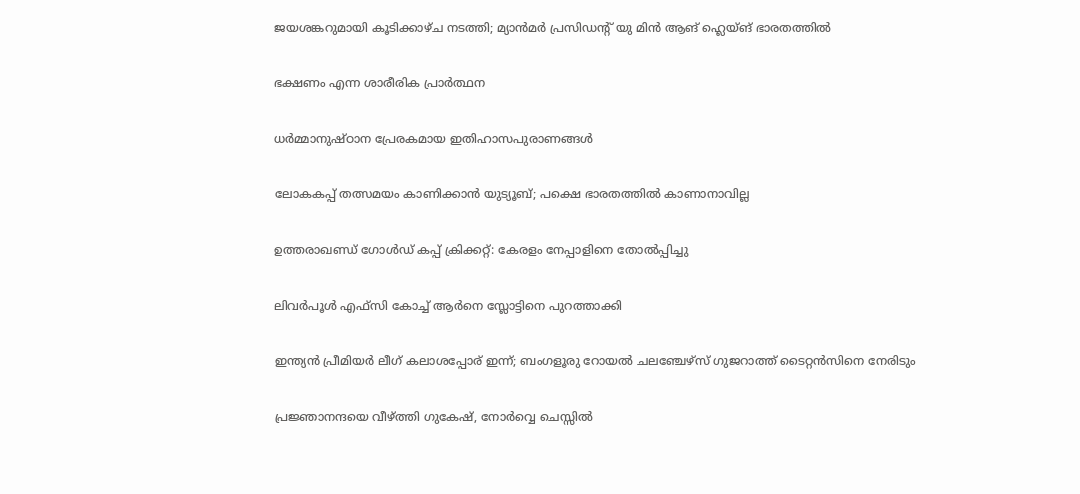ജയശങ്കറുമായി കൂടിക്കാഴ്ച നടത്തി; മ്യാന്‍മര്‍ പ്രസിഡന്റ് യു മിന്‍ ആങ് ഹ്ലെയ്ങ് ഭാരതത്തില്‍

ഭക്ഷണം എന്ന ശാരീരിക പ്രാര്‍ത്ഥന

ധര്‍മ്മാനുഷ്ഠാന പ്രേരകമായ ഇതിഹാസപുരാണങ്ങള്‍

ലോകകപ്പ് തത്സമയം കാണിക്കാന്‍ യുട്യൂബ്; പക്ഷെ ഭാരതത്തില്‍ കാണാനാവില്ല

ഉത്തരാഖണ്ഡ് ഗോള്‍ഡ് കപ്പ് ക്രിക്കറ്റ്: കേരളം നേപ്പാളിനെ തോല്‍പ്പിച്ചു

ലിവര്‍പൂള്‍ എഫ്‌സി കോച്ച് ആര്‍നെ സ്ലോട്ടിനെ പുറത്താക്കി

ഇന്ത്യന്‍ പ്രീമിയര്‍ ലീഗ് കലാശപ്പോര് ഇന്ന്; ബംഗളൂരു റോയല്‍ ചലഞ്ചേഴ്സ് ഗുജറാത്ത് ടൈറ്റന്‍സിനെ നേരിടും

പ്രജ്ഞാനന്ദയെ വീഴ്‌ത്തി ഗുകേഷ്, നോര്‍വ്വെ ചെസ്സില്‍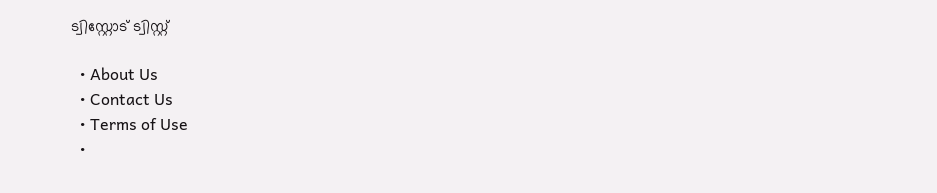ട്വിസ്റ്റോട് ട്വിസ്റ്റ്

  • About Us
  • Contact Us
  • Terms of Use
  •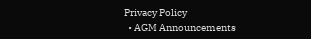Privacy Policy
  • AGM Announcements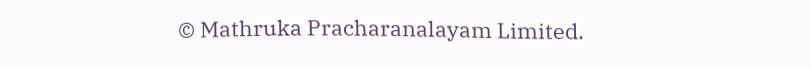© Mathruka Pracharanalayam Limited.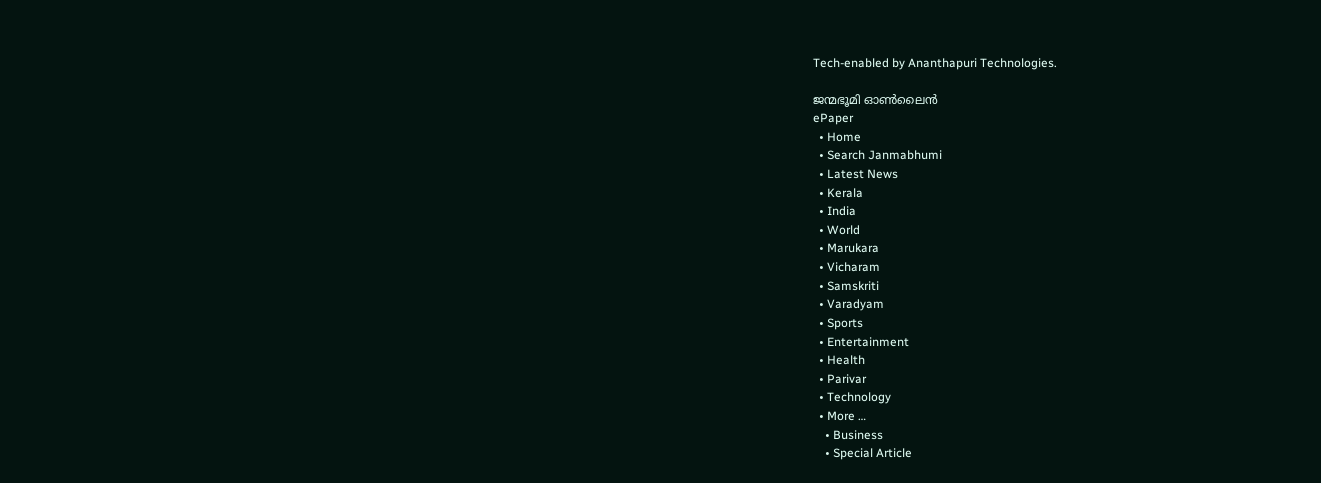Tech-enabled by Ananthapuri Technologies.

ജന്മഭൂമി ഓണ്‍ലൈന്‍
ePaper
  • Home
  • Search Janmabhumi
  • Latest News
  • Kerala
  • India
  • World
  • Marukara
  • Vicharam
  • Samskriti
  • Varadyam
  • Sports
  • Entertainment
  • Health
  • Parivar
  • Technology
  • More …
    • Business
    • Special Article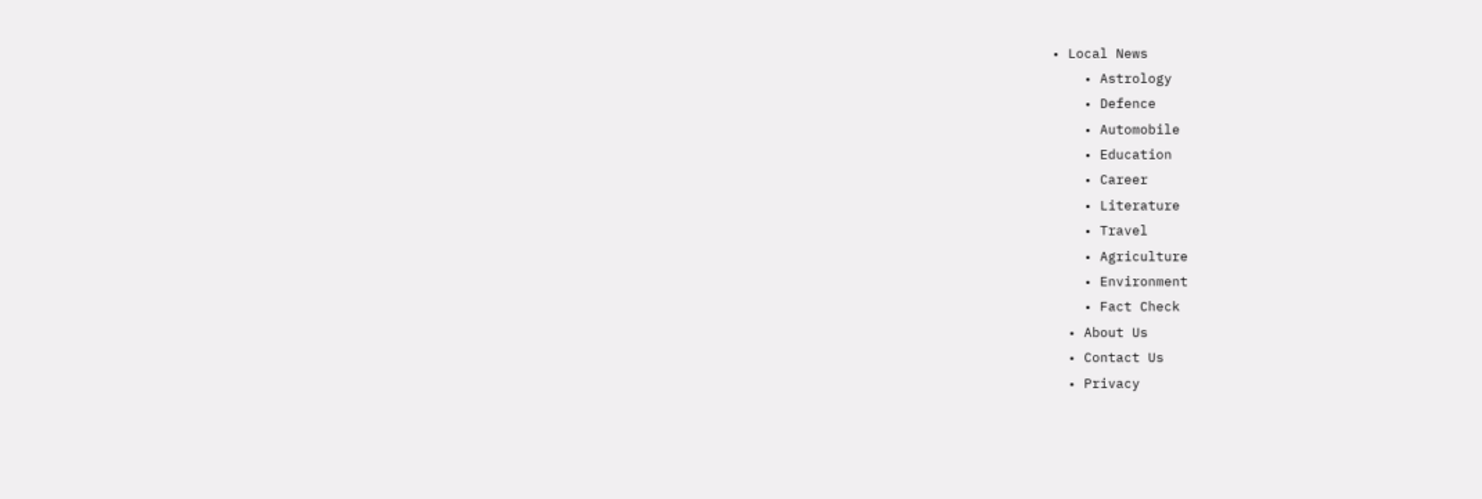• Local News
    • Astrology
    • Defence
    • Automobile
    • Education
    • Career
    • Literature
    • Travel
    • Agriculture
    • Environment
    • Fact Check
  • About Us
  • Contact Us
  • Privacy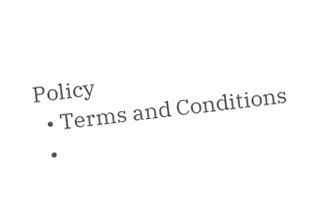Policy
  • Terms and Conditions
  •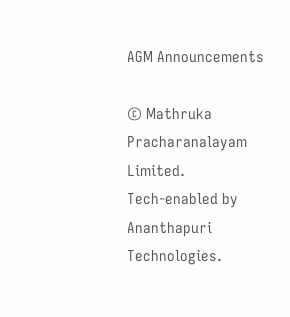AGM Announcements

© Mathruka Pracharanalayam Limited.
Tech-enabled by Ananthapuri Technologies.